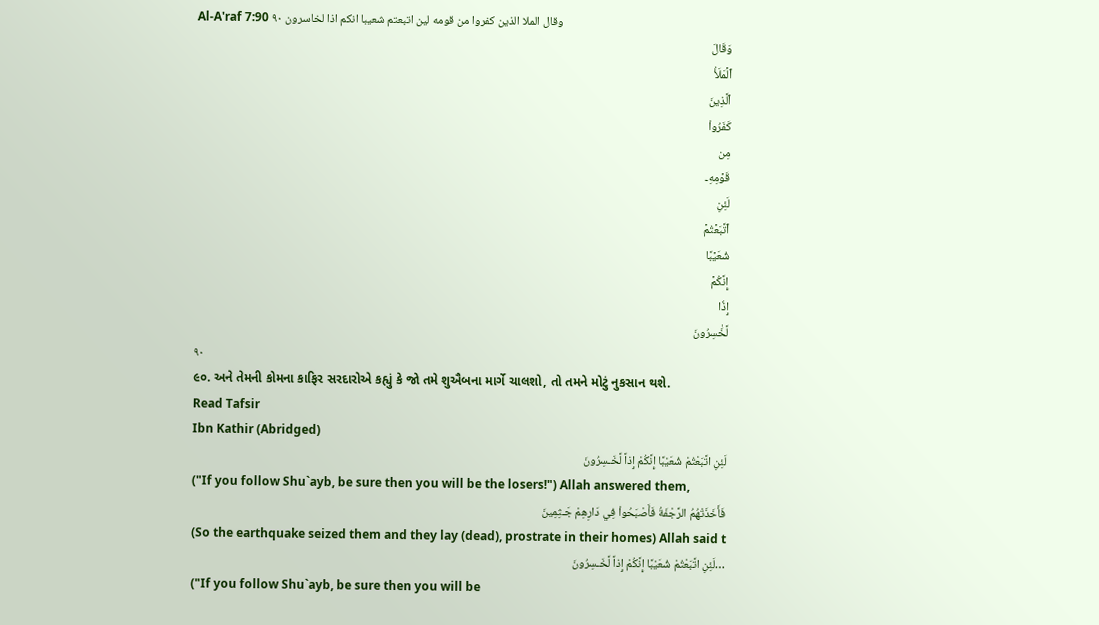Al-A'raf 7:90 وقال الملا الذين كفروا من قومه لين اتبعتم شعيبا انكم اذا لخاسرون ٩٠
وَقَالَ
ٱلۡمَلَأُ
ٱلَّذِينَ
كَفَرُواْ
مِن
قَوۡمِهِۦ
لَئِنِ
ٱتَّبَعۡتُمۡ
شُعَيۡبًا
إِنَّكُمۡ
إِذٗا
لَّخَٰسِرُونَ
٩٠
૯૦. અને તેમની કોમના કાફિર સરદારોએ કહ્યું કે જો તમે શુઐબના માર્ગે ચાલશો, તો તમને મોટું નુકસાન થશે.
Read Tafsir
Ibn Kathir (Abridged)
لَئِنِ اتَّبَعْتُمْ شُعَيْبًا إِنَّكُمْ إِذاً لَّخَـسِرُونَ
("If you follow Shu`ayb, be sure then you will be the losers!") Allah answered them,
فَأَخَذَتْهُمُ الرَّجْفَةُ فَأَصْبَحُواْ فِي دَارِهِمْ جَـثِمِينَ
(So the earthquake seized them and they lay (dead), prostrate in their homes) Allah said t
…لَئِنِ اتَّبَعْتُمْ شُعَيْبًا إِنَّكُمْ إِذاً لَّخَـسِرُونَ
("If you follow Shu`ayb, be sure then you will be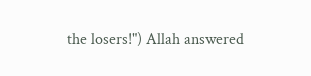the losers!") Allah answered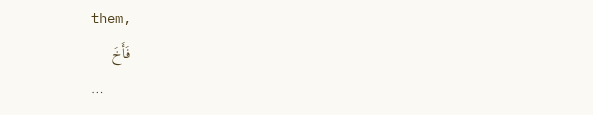them,
فَأَخَ
…